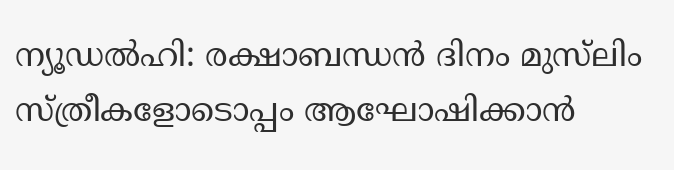ന്യൂഡൽഹി: രക്ഷാബന്ധൻ ദിനം മുസ്‌ലിം സ്ത്രീകളോടൊപ്പം ആഘോഷിക്കാൻ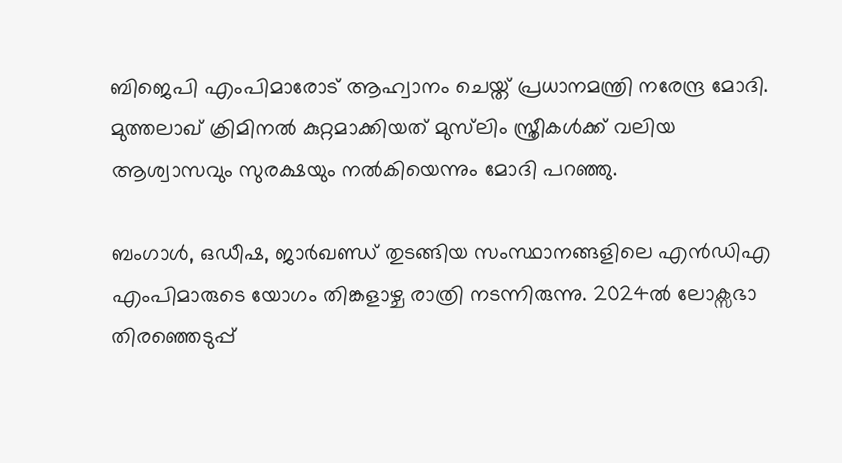ബിജെപി എംപിമാരോട് ആഹ്വാനം ചെയ്ത് പ്രധാനമന്ത്രി നരേന്ദ്ര മോദി. മുത്തലാഖ് ക്രിമിനൽ കുറ്റമാക്കിയത് മുസ്‍ലിം സ്ത്രീകൾക്ക് വലിയ ആശ്വാസവും സുരക്ഷയും നൽകിയെന്നും മോദി പറഞ്ഞു.

ബംഗാൾ, ഒഡീഷ, ജാർഖണ്ഡ് തുടങ്ങിയ സംസ്ഥാനങ്ങളിലെ എൻഡിഎ എംപിമാരുടെ യോഗം തിങ്കളാഴ്ച രാത്രി നടന്നിരുന്നു. 2024ൽ ലോക്സഭാ തിരഞ്ഞെടുപ്പ്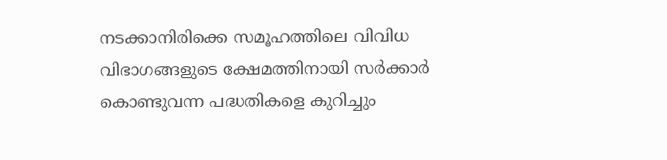നടക്കാനിരിക്കെ സമൂഹത്തിലെ വിവിധ വിഭാഗങ്ങളുടെ ക്ഷേമത്തിനായി സർക്കാർ കൊണ്ടുവന്ന പദ്ധതികളെ കുറിച്ചും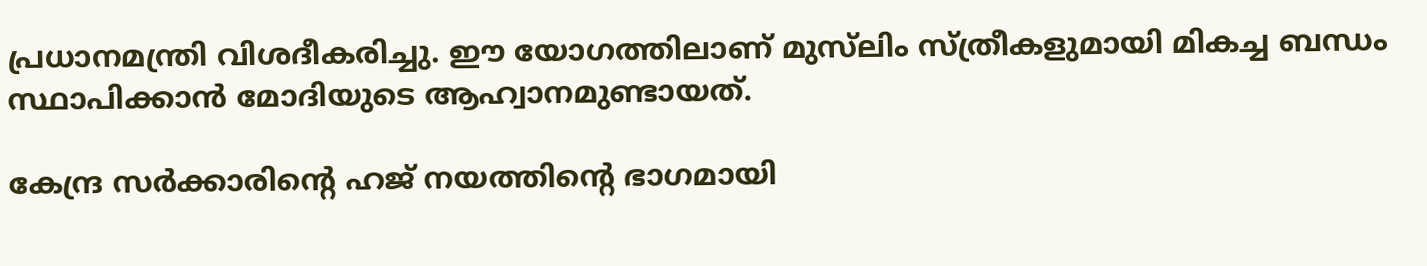പ്രധാനമന്ത്രി വിശദീകരിച്ചു. ഈ യോഗത്തിലാണ് മുസ്‌ലിം സ്ത്രീകളുമായി മികച്ച ബന്ധം സ്ഥാപിക്കാൻ മോദിയുടെ ആഹ്വാനമുണ്ടായത്.

കേന്ദ്ര സർക്കാരിന്റെ ഹജ് നയത്തിന്റെ ഭാഗമായി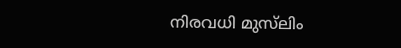നിരവധി മുസ്‌ലിം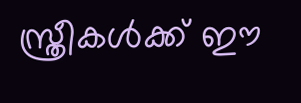സ്ത്രീകൾക്ക് ഈ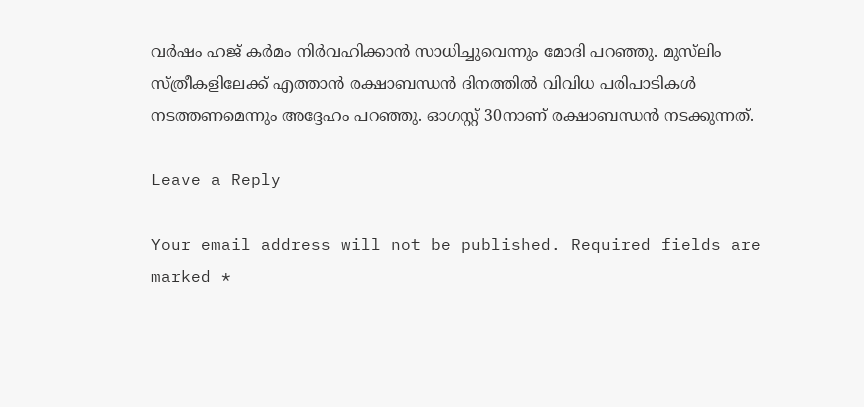വർഷം ഹജ് കർമം നിർവഹിക്കാൻ സാധിച്ചുവെന്നും മോദി പറഞ്ഞു. മുസ്‍ലിം സ്ത്രീകളിലേക്ക് എത്താൻ രക്ഷാബന്ധൻ ദിനത്തിൽ വിവിധ പരിപാടികൾ നടത്തണമെന്നും അദ്ദേഹം പറഞ്ഞു. ഓഗസ്റ്റ് 30നാണ് രക്ഷാബന്ധൻ നടക്കുന്നത്.

Leave a Reply

Your email address will not be published. Required fields are marked *